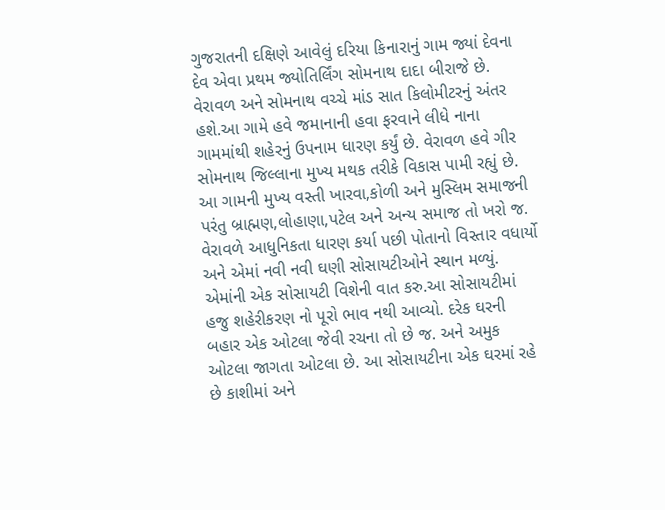ગુજરાતની દક્ષિણે આવેલું દરિયા કિનારાનું ગામ જ્યાં દેવના દેવ એવા પ્રથમ જ્યોતિર્લિંગ સોમનાથ દાદા બીરાજે છે. વેરાવળ અને સોમનાથ વચ્ચે માંડ સાત કિલોમીટરનું અંતર હશે.આ ગામે હવે જમાનાની હવા ફરવાને લીધે નાના ગામમાંથી શહેરનું ઉપનામ ધારણ કર્યું છે. વેરાવળ હવે ગીર સોમનાથ જિલ્લાના મુખ્ય મથક તરીકે વિકાસ પામી રહ્યું છે. આ ગામની મુખ્ય વસ્તી ખારવા,કોળી અને મુસ્લિમ સમાજની પરંતુ બ્રાહ્મણ,લોહાણા,પટેલ અને અન્ય સમાજ તો ખરો જ. વેરાવળે આધુનિકતા ધારણ કર્યા પછી પોતાનો વિસ્તાર વધાર્યો અને એમાં નવી નવી ઘણી સોસાયટીઓને સ્થાન મળ્યું.
એમાંની એક સોસાયટી વિશેની વાત કરુ.આ સોસાયટીમાં હજુ શહેરીકરણ નો પૂરો ભાવ નથી આવ્યો. દરેક ઘરની બહાર એક ઓટલા જેવી રચના તો છે જ. અને અમુક ઓટલા જાગતા ઓટલા છે. આ સોસાયટીના એક ઘરમાં રહે છે કાશીમાં અને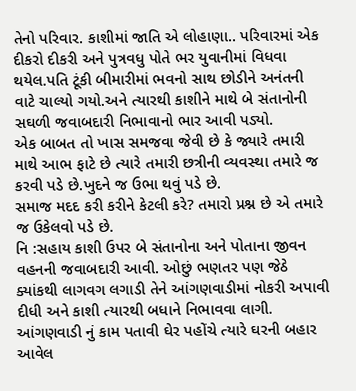તેનો પરિવાર. કાશીમાં જાતિ એ લોહાણા.. પરિવારમાં એક દીકરો દીકરી અને પુત્રવધુ પોતે ભર યુવાનીમાં વિધવા થયેલ.પતિ ટૂંકી બીમારીમાં ભવનો સાથ છોડીને અનંતની વાટે ચાલ્યો ગયો.અને ત્યારથી કાશીને માથે બે સંતાનોની સઘળી જવાબદારી નિભાવાનો ભાર આવી પડ્યો.
એક બાબત તો ખાસ સમજવા જેવી છે કે જ્યારે તમારી માથે આભ ફાટે છે ત્યારે તમારી છત્રીની વ્યવસ્થા તમારે જ કરવી પડે છે.ખુદને જ ઉભા થવું પડે છે.
સમાજ મદદ કરી કરીને કેટલી કરે? તમારો પ્રશ્ન છે એ તમારે જ ઉકેલવો પડે છે.
નિ :સહાય કાશી ઉપર બે સંતાનોના અને પોતાના જીવન વહનની જવાબદારી આવી. ઓછું ભણતર પણ જેઠે ક્યાંકથી લાગવગ લગાડી તેને આંગણવાડીમાં નોકરી અપાવી દીધી અને કાશી ત્યારથી બધાને નિભાવવા લાગી. આંગણવાડી નું કામ પતાવી ઘેર પહોંચે ત્યારે ઘરની બહાર આવેલ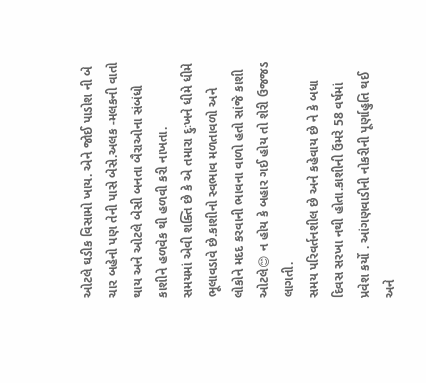ઓટલે ઘડીક વિસામો ખાય. એને જોઈ પાડોશ ની બે ચાર બહેનો પણ તેની પાસે બેસે.અલક -મલકની વાતો થાય અને ઓટલે બેસી બનતા બૈરાઓના સંબંધો કાશીને હળવેક થી હળવી કરી નાખતા.
સમયમાં એવી શક્તિ છે કે એ તમારા દુઃખને ધીમે ધીમે ભૂલાવડાવે છે.કાશીનો સ્વભાવ મળતાવળો અને લોકોને મદદ કરવાની ભાવના વાળો હતો સાંજે કાશી ઓટલે😊 ન હોય કે બહાર ગઈ હોય તો શેરી ઉજજડ લાગતી.
સમય પરિવર્તનશીલ છે અને કહેવાય છે ને કે બધા દિવસ સરખા નથી હોતા.કાશીની ઉંમરે 58 વર્ષમાં પ્રવેશ કર્યો . આંગણવાડીની નોકરીની પૂર્ણાહુતિ થઈ અને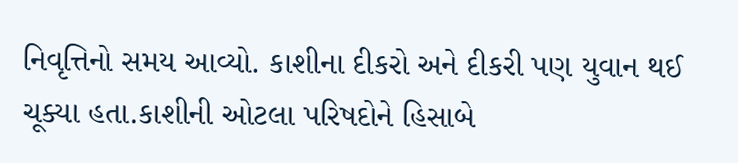નિવૃત્તિનો સમય આવ્યો. કાશીના દીકરો અને દીકરી પણ યુવાન થઈ ચૂક્યા હતા.કાશીની ઓટલા પરિષદોને હિસાબે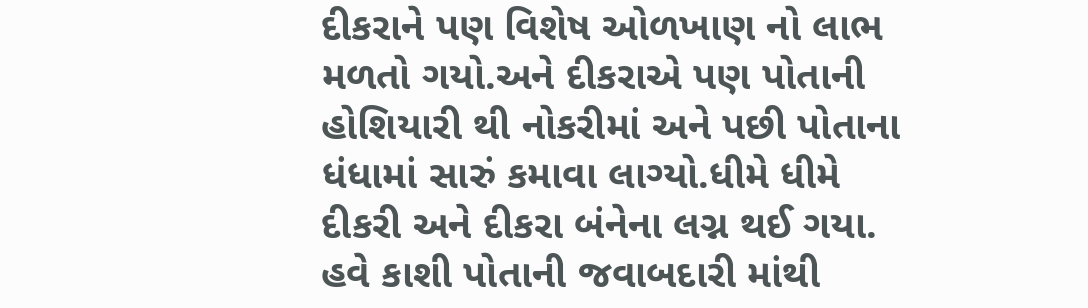દીકરાને પણ વિશેષ ઓળખાણ નો લાભ મળતો ગયો.અને દીકરાએ પણ પોતાની હોશિયારી થી નોકરીમાં અને પછી પોતાના ધંધામાં સારું કમાવા લાગ્યો.ધીમે ધીમે દીકરી અને દીકરા બંનેના લગ્ન થઈ ગયા. હવે કાશી પોતાની જવાબદારી માંથી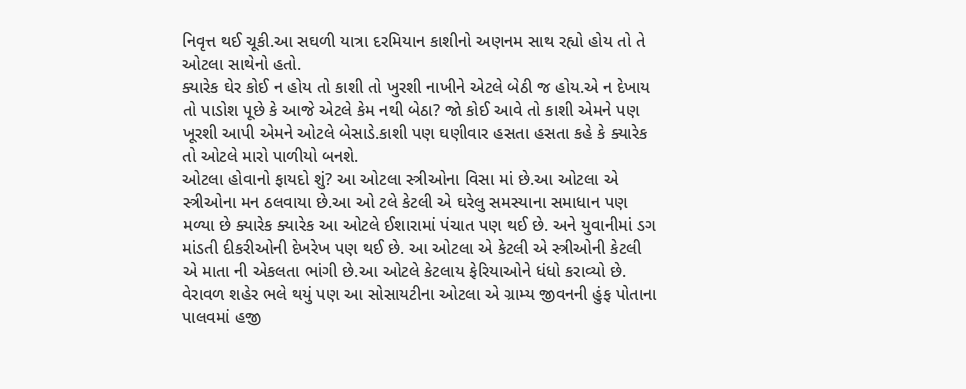નિવૃત્ત થઈ ચૂકી.આ સઘળી યાત્રા દરમિયાન કાશીનો અણનમ સાથ રહ્યો હોય તો તે ઓટલા સાથેનો હતો.
ક્યારેક ઘેર કોઈ ન હોય તો કાશી તો ખુરશી નાખીને એટલે બેઠી જ હોય.એ ન દેખાય તો પાડોશ પૂછે કે આજે એટલે કેમ નથી બેઠા? જો કોઈ આવે તો કાશી એમને પણ ખૂરશી આપી એમને ઓટલે બેસાડે.કાશી પણ ઘણીવાર હસતા હસતા કહે કે ક્યારેક તો ઓટલે મારો પાળીયો બનશે.
ઓટલા હોવાનો ફાયદો શું? આ ઓટલા સ્ત્રીઓના વિસા માં છે.આ ઓટલા એ સ્ત્રીઓના મન ઠલવાયા છે.આ ઓ ટલે કેટલી એ ઘરેલુ સમસ્યાના સમાધાન પણ મળ્યા છે ક્યારેક ક્યારેક આ ઓટલે ઈશારામાં પંચાત પણ થઈ છે. અને યુવાનીમાં ડગ માંડતી દીકરીઓની દેખરેખ પણ થઈ છે. આ ઓટલા એ કેટલી એ સ્ત્રીઓની કેટલી એ માતા ની એકલતા ભાંગી છે.આ ઓટલે કેટલાય ફેરિયાઓને ધંધો કરાવ્યો છે.
વેરાવળ શહેર ભલે થયું પણ આ સોસાયટીના ઓટલા એ ગ્રામ્ય જીવનની હુંફ પોતાના પાલવમાં હજી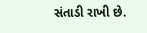સંતાડી રાખી છે.